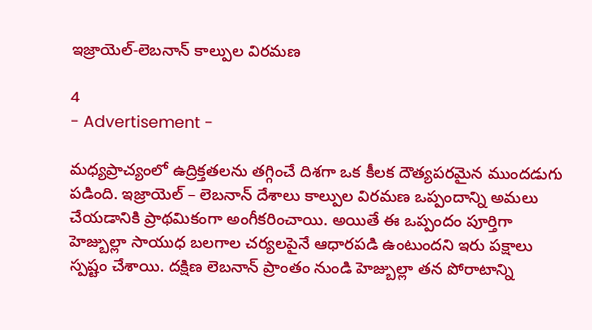ఇజ్రాయెల్-లెబనాన్ కాల్పుల విరమణ

4
- Advertisement -

మధ్యప్రాచ్యంలో ఉద్రిక్తతలను తగ్గించే దిశగా ఒక కీలక దౌత్యపరమైన ముందడుగు పడింది. ఇజ్రాయెల్ – లెబనాన్ దేశాలు కాల్పుల విరమణ ఒప్పందాన్ని అమలు చేయడానికి ప్రాథమికంగా అంగీకరించాయి. అయితే ఈ ఒప్పందం పూర్తిగా హెజ్బుల్లా సాయుధ బలగాల చర్యలపైనే ఆధారపడి ఉంటుందని ఇరు పక్షాలు స్పష్టం చేశాయి. దక్షిణ లెబనాన్ ప్రాంతం నుండి హెజ్బుల్లా తన పోరాటాన్ని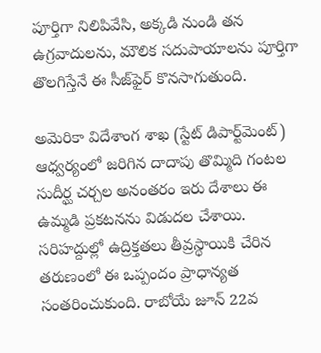పూర్తిగా నిలిపివేసి, అక్కడి నుండి తన ఉగ్రవాదులను, మౌలిక సదుపాయాలను పూర్తిగా తొలగిస్తేనే ఈ సీజ్‌ఫైర్ కొనసాగుతుంది.

అమెరికా విదేశాంగ శాఖ (స్టేట్ డిపార్ట్‌మెంట్) ఆధ్వర్యంలో జరిగిన దాదాపు తొమ్మిది గంటల సుదీర్ఘ చర్చల అనంతరం ఇరు దేశాలు ఈ ఉమ్మడి ప్రకటనను విడుదల చేశాయి. సరిహద్దుల్లో ఉద్రిక్తతలు తీవ్రస్థాయికి చేరిన తరుణంలో ఈ ఒప్పందం ప్రాధాన్యత సంతరించుకుంది. రాబోయే జూన్ 22వ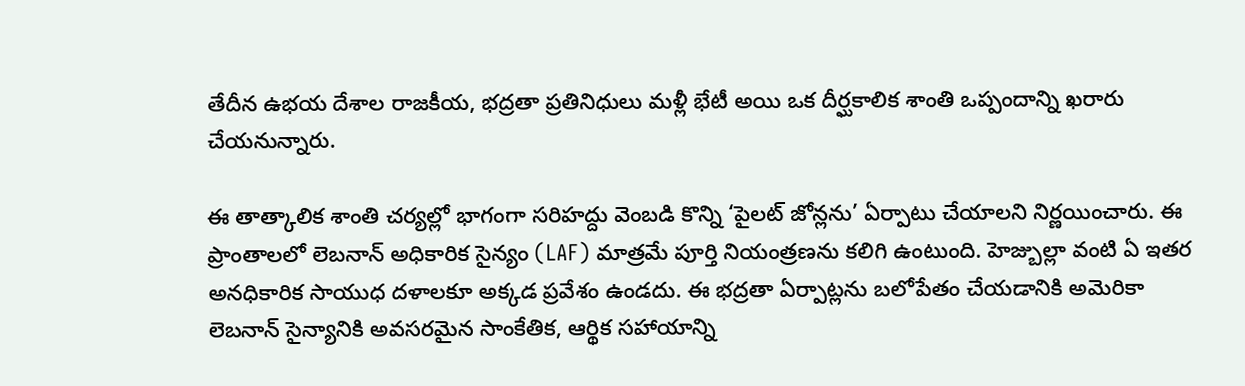తేదీన ఉభయ దేశాల రాజకీయ, భద్రతా ప్రతినిధులు మళ్లీ భేటీ అయి ఒక దీర్ఘకాలిక శాంతి ఒప్పందాన్ని ఖరారు చేయనున్నారు.

ఈ తాత్కాలిక శాంతి చర్యల్లో భాగంగా సరిహద్దు వెంబడి కొన్ని ‘పైలట్ జోన్లను’ ఏర్పాటు చేయాలని నిర్ణయించారు. ఈ ప్రాంతాలలో లెబనాన్ అధికారిక సైన్యం (LAF) మాత్రమే పూర్తి నియంత్రణను కలిగి ఉంటుంది. హెజ్బుల్లా వంటి ఏ ఇతర అనధికారిక సాయుధ దళాలకూ అక్కడ ప్రవేశం ఉండదు. ఈ భద్రతా ఏర్పాట్లను బలోపేతం చేయడానికి అమెరికా లెబనాన్ సైన్యానికి అవసరమైన సాంకేతిక, ఆర్థిక సహాయాన్ని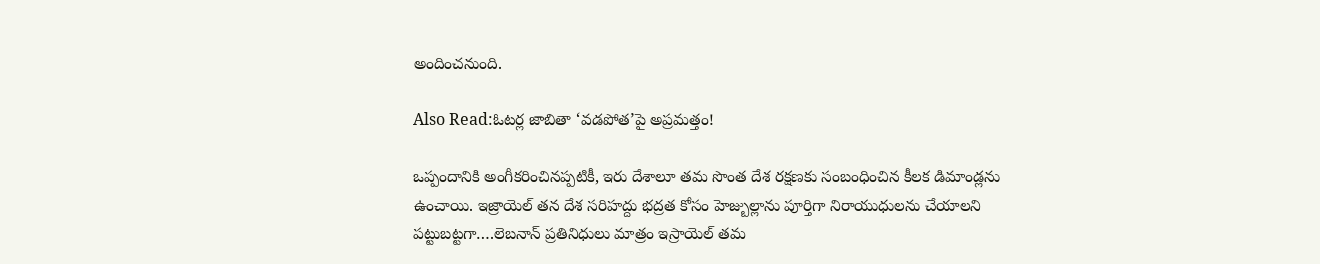అందించనుంది.

Also Read:ఓటర్ల జాబితా ‘వడపోత’పై అప్రమత్తం!

ఒప్పందానికి అంగీకరించినప్పటికీ, ఇరు దేశాలూ తమ సొంత దేశ రక్షణకు సంబంధించిన కీలక డిమాండ్లను ఉంచాయి. ఇజ్రాయెల్ తన దేశ సరిహద్దు భద్రత కోసం హెజ్బుల్లాను పూర్తిగా నిరాయుధులను చేయాలని పట్టుబట్టగా….లెబనాన్ ప్రతినిధులు మాత్రం ఇస్రాయెల్ తమ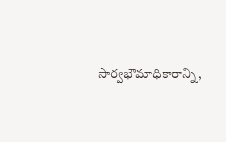సార్వభౌమాధికారాన్ని,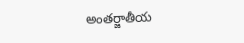అంతర్జాతీయ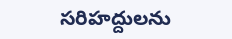సరిహద్దులను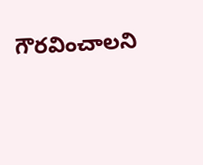గౌరవించాలని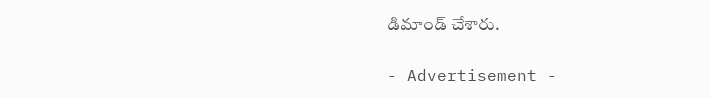డిమాండ్ చేశారు.

- Advertisement -